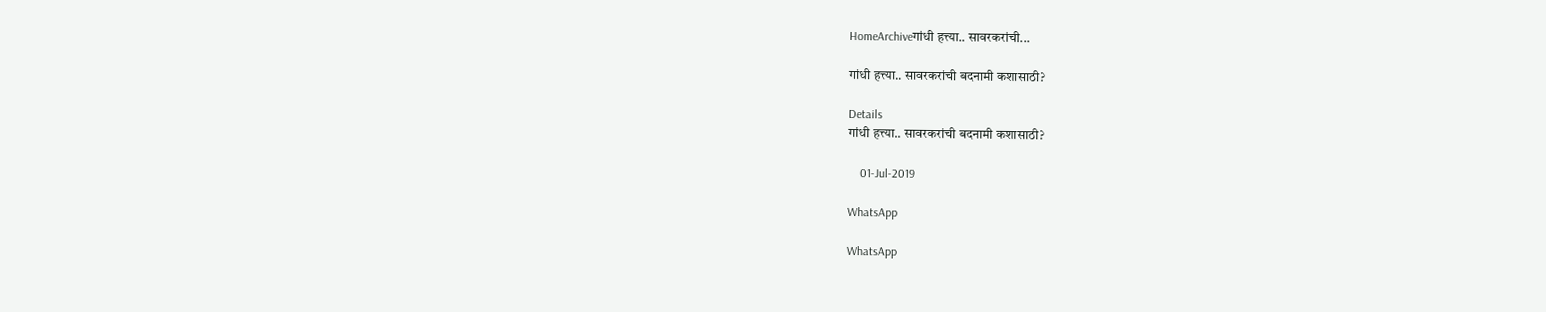HomeArchiveगांधी हत्त्या.. सावरकरांची...

गांधी हत्त्या.. सावरकरांची बदनामी कशासाठी?

Details
गांधी हत्त्या.. सावरकरांची बदनामी कशासाठी?

    01-Jul-2019

WhatsApp

WhatsApp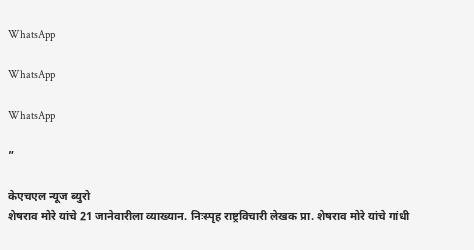WhatsApp

WhatsApp

WhatsApp

”

केएचएल न्यूज ब्युरो
शेषराव मोरे यांचे 21 जानेवारीला व्याख्यान. निःस्पृह राष्ट्रविचारी लेखक प्रा. शेषराव मोरे यांचे गांधी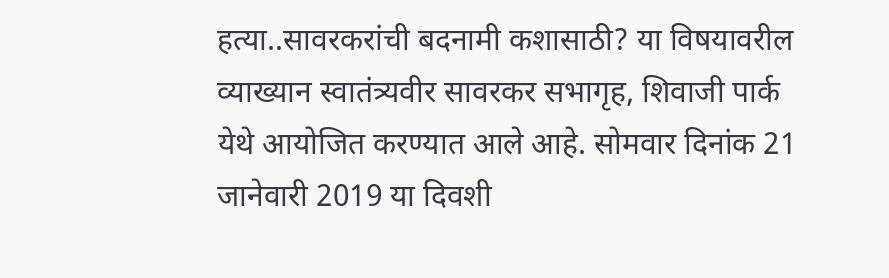हत्या..सावरकरांची बदनामी कशासाठी? या विषयावरील व्याख्यान स्वातंत्र्यवीर सावरकर सभागृह, शिवाजी पार्क येथे आयोजित करण्यात आले आहे. सोमवार दिनांक 21 जानेवारी 2019 या दिवशी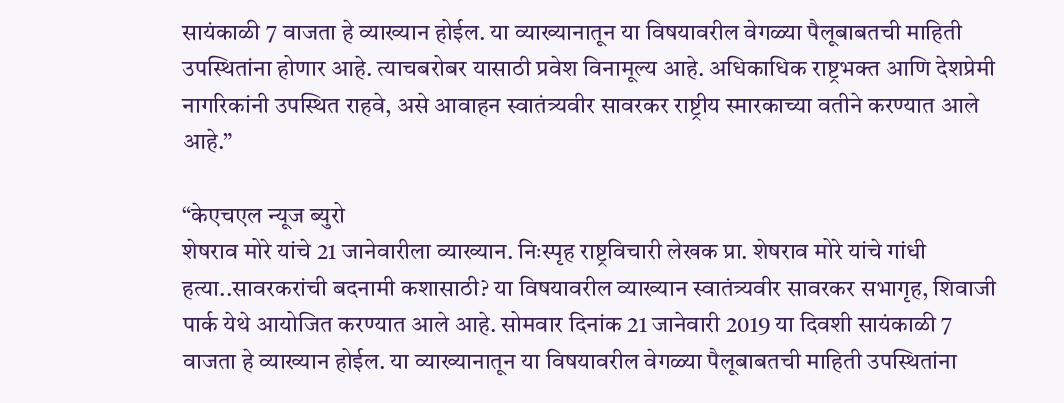सायंकाळी 7 वाजता हे व्याख्यान होईल. या व्याख्यानातून या विषयावरील वेगळ्या पैलूबाबतची माहिती उपस्थितांना होणार आहे. त्याचबरोबर यासाठी प्रवेश विनामूल्य आहे. अधिकाधिक राष्ट्रभक्त आणि देशप्रेमी नागरिकांनी उपस्थित राहवे, असे आवाहन स्वातंत्र्यवीर सावरकर राष्ट्रीय स्मारकाच्या वतीने करण्यात आले आहे.”

“केएचएल न्यूज ब्युरो
शेषराव मोरे यांचे 21 जानेवारीला व्याख्यान. निःस्पृह राष्ट्रविचारी लेखक प्रा. शेषराव मोरे यांचे गांधी हत्या..सावरकरांची बदनामी कशासाठी? या विषयावरील व्याख्यान स्वातंत्र्यवीर सावरकर सभागृह, शिवाजी पार्क येथे आयोजित करण्यात आले आहे. सोमवार दिनांक 21 जानेवारी 2019 या दिवशी सायंकाळी 7 वाजता हे व्याख्यान होईल. या व्याख्यानातून या विषयावरील वेगळ्या पैलूबाबतची माहिती उपस्थितांना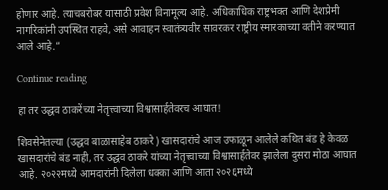होणार आहे. त्याचबरोबर यासाठी प्रवेश विनामूल्य आहे. अधिकाधिक राष्ट्रभक्त आणि देशप्रेमी नागरिकांनी उपस्थित राहवे, असे आवाहन स्वातंत्र्यवीर सावरकर राष्ट्रीय स्मारकाच्या वतीने करण्यात आले आहे.”

Continue reading

हा तर उद्धव ठाकरेंच्या नेतृत्त्वाच्या विश्वासार्हतेवरच आघात!

शिवसेनेतल्या (उद्धव बाळासाहेब ठाकरे) खासदारांचे आज उफाळून आलेले कथित बंड हे केवळ खासदारांचे बंड नाही, तर उद्धव ठाकरे यांच्या नेतृत्त्वाच्या विश्वासार्हतेवर झालेला दुसरा मोठा आघात आहे. २०२२मध्ये आमदारांनी दिलेला धक्का आणि आता २०२६मध्ये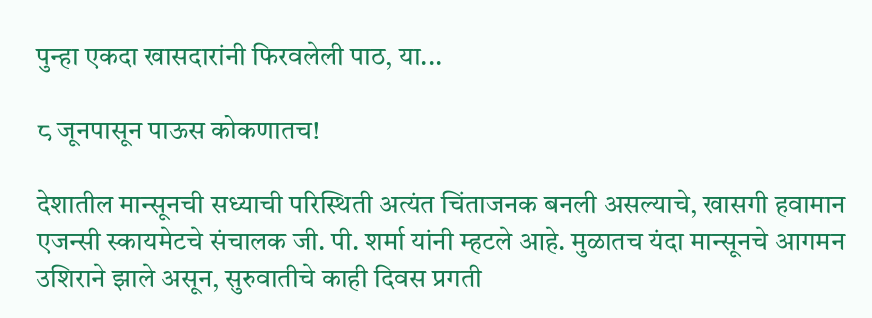पुन्हा एकदा खासदारांनी फिरवलेली पाठ, या...

८ जूनपासून पाऊस कोकणातच!

देशातील मान्सूनची सध्याची परिस्थिती अत्यंत चिंताजनक बनली असल्याचे, खासगी हवामान एजन्सी स्कायमेटचे संचालक जी. पी. शर्मा यांनी म्हटले आहे. मुळातच यंदा मान्सूनचे आगमन उशिराने झाले असून, सुरुवातीचे काही दिवस प्रगती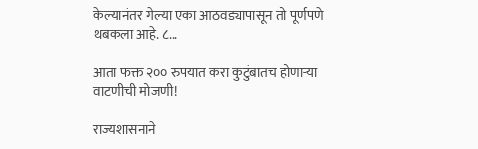केल्यानंतर गेल्या एका आठवड्यापासून तो पूर्णपणे थबकला आहे. ८...

आता फक्त २०० रुपयात करा कुटुंबातच होणाऱ्या वाटणीची मोजणी!

राज्यशासनाने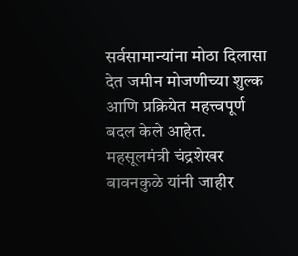सर्वसामान्यांना मोठा दिलासा देत जमीन मोजणीच्या शुल्क आणि प्रक्रियेत महत्त्वपूर्ण बदल केले आहेत. महसूलमंत्री चंद्रशेखर बावनकुळे यांनी जाहीर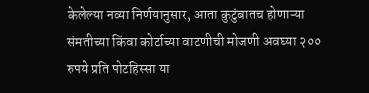केलेल्या नव्या निर्णयानुसार, आता कुटुंबातच होणाऱ्या संमतीच्या किंवा कोर्टाच्या वाटणीची मोजणी अवघ्या २०० रुपये प्रति पोटहिस्सा या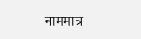नाममात्र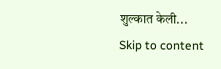शुल्कात केली...
Skip to content